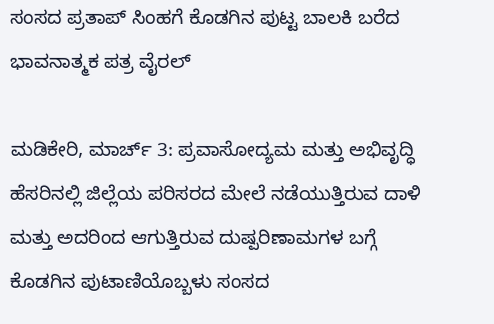ಸಂಸದ ಪ್ರತಾಪ್ ಸಿಂಹಗೆ ಕೊಡಗಿನ ಪುಟ್ಟ ಬಾಲಕಿ ಬರೆದ ಭಾವನಾತ್ಮಕ ಪತ್ರ ವೈರಲ್

ಮಡಿಕೇರಿ, ಮಾರ್ಚ್ 3: ಪ್ರವಾಸೋದ್ಯಮ ಮತ್ತು ಅಭಿವೃದ್ಧಿ ಹೆಸರಿನಲ್ಲಿ ಜಿಲ್ಲೆಯ ಪರಿಸರದ ಮೇಲೆ ನಡೆಯುತ್ತಿರುವ ದಾಳಿ ಮತ್ತು ಅದರಿಂದ ಆಗುತ್ತಿರುವ ದುಷ್ಪರಿಣಾಮಗಳ ಬಗ್ಗೆ ಕೊಡಗಿನ ಪುಟಾಣಿಯೊಬ್ಬಳು ಸಂಸದ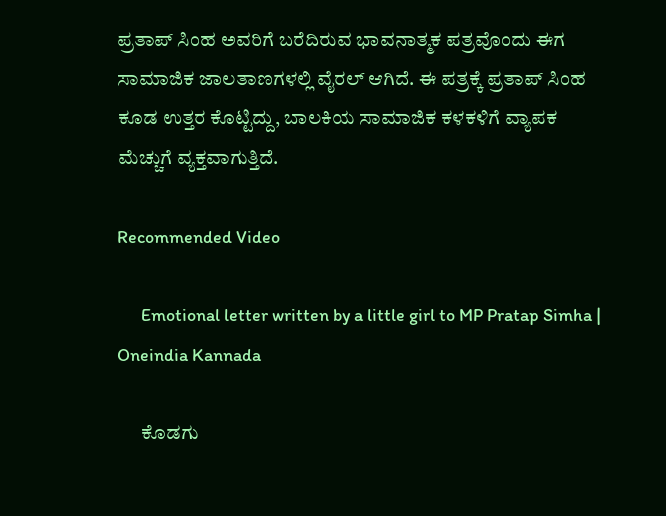ಪ್ರತಾಪ್‌ ಸಿಂಹ ಅವರಿಗೆ ಬರೆದಿರುವ ಭಾವನಾತ್ಮಕ ಪತ್ರವೊಂದು ಈಗ ಸಾಮಾಜಿಕ ಜಾಲತಾಣಗಳಲ್ಲಿ ವೈರಲ್ ಆಗಿದೆ. ಈ ಪತ್ರಕ್ಕೆ ಪ್ರತಾಪ್‌ ಸಿಂಹ ಕೂಡ ಉತ್ತರ ಕೊಟ್ಟಿದ್ದು, ಬಾಲಕಿಯ ಸಾಮಾಜಿಕ ಕಳಕಳಿಗೆ ವ್ಯಾಪಕ ಮೆಚ್ಚುಗೆ ವ್ಯಕ್ತವಾಗುತ್ತಿದೆ.

Recommended Video

      Emotional letter written by a little girl to MP Pratap Simha | Oneindia Kannada

      ಕೊಡಗು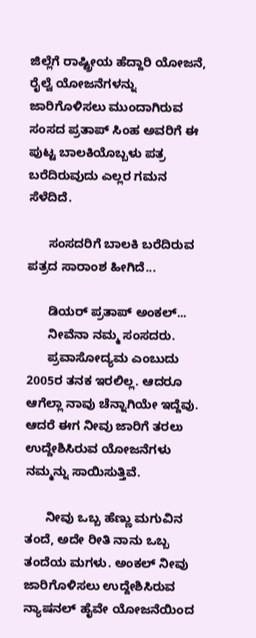ಜಿಲ್ಲೆಗೆ ರಾಷ್ಟ್ರೀಯ ಹೆದ್ದಾರಿ ಯೋಜನೆ, ರೈಲ್ವೆ ಯೋಜನೆಗಳನ್ನು ಜಾರಿಗೊಳಿಸಲು ಮುಂದಾಗಿರುವ ಸಂಸದ ಪ್ರತಾಪ್ ಸಿಂಹ ಅವರಿಗೆ ಈ ಪುಟ್ಟ ಬಾಲಕಿಯೊಬ್ಬಳು ಪತ್ರ ಬರೆದಿರುವುದು ಎಲ್ಲರ ಗಮನ ಸೆಳೆದಿದೆ.

      ಸಂಸದರಿಗೆ ಬಾಲಕಿ ಬರೆದಿರುವ ಪತ್ರದ ಸಾರಾಂಶ ಹೀಗಿದೆ...

      ಡಿಯರ್ ಪ್ರತಾಪ್ ಅಂಕಲ್...
      ನೀವೆನಾ ನಮ್ಮ ಸಂಸದರು.
      ಪ್ರವಾಸೋದ್ಯಮ ಎಂಬುದು 2005ರ ತನಕ ಇರಲಿಲ್ಲ. ಆದರೂ ಆಗೆಲ್ಲಾ ನಾವು ಚೆನ್ನಾಗಿಯೇ ಇದ್ದೆವು. ಆದರೆ ಈಗ ನೀವು ಜಾರಿಗೆ ತರಲು ಉದ್ದೇಶಿಸಿರುವ ಯೋಜನೆಗಳು ನಮ್ಮನ್ನು ಸಾಯಿಸುತ್ತಿವೆ.

      ನೀವು ಒಬ್ಬ ಹೆಣ್ಣು ಮಗುವಿನ ತಂದೆ, ಅದೇ ರೀತಿ ನಾನು ಒಬ್ಬ ತಂದೆಯ ಮಗಳು. ಅಂಕಲ್ ನೀವು ಜಾರಿಗೊಳಿಸಲು ಉದ್ದೇಶಿಸಿರುವ ನ್ಯಾಷನಲ್ ಹೈವೇ ಯೋಜನೆಯಿಂದ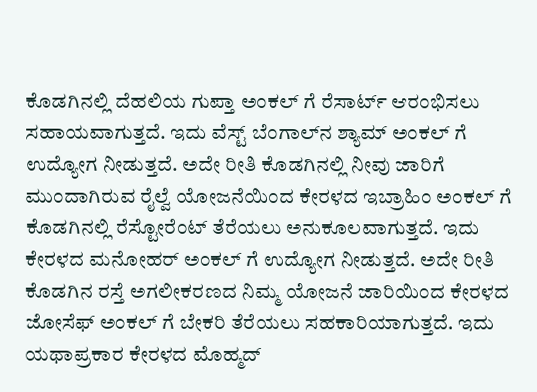ಕೊಡಗಿನಲ್ಲಿ ದೆಹಲಿಯ ಗುಪ್ತಾ ಅಂಕಲ್ ‌ಗೆ ರೆಸಾರ್ಟ್ ಆರಂಭಿಸಲು ಸಹಾಯವಾಗುತ್ತದೆ. ಇದು ವೆಸ್ಟ್ ಬೆಂಗಾಲ್‌ನ ಶ್ಯಾಮ್ ಅಂಕಲ್ ‌ಗೆ ಉದ್ಯೋಗ ನೀಡುತ್ತದೆ. ಅದೇ ರೀತಿ ಕೊಡಗಿನಲ್ಲಿ ನೀವು ಜಾರಿಗೆ ಮುಂದಾಗಿರುವ ರೈಲ್ವೆ ಯೋಜನೆಯಿಂದ ಕೇರಳದ ಇಬ್ರಾಹಿಂ ಅಂಕಲ್ ‌ಗೆ ಕೊಡಗಿನಲ್ಲಿ ರೆಸ್ಟೋರೆಂಟ್ ತೆರೆಯಲು ಅನುಕೂಲವಾಗುತ್ತದೆ. ಇದು ಕೇರಳದ ಮನೋಹರ್ ಅಂಕಲ್ ‌ಗೆ ಉದ್ಯೋಗ ನೀಡುತ್ತದೆ. ಅದೇ ರೀತಿ ಕೊಡಗಿನ ರಸ್ತೆ ಅಗಲೀಕರಣದ ನಿಮ್ಮ ಯೋಜನೆ ಜಾರಿಯಿಂದ ಕೇರಳದ ಜೋಸೆಫ್ ಅಂಕಲ್ ‌ಗೆ ಬೇಕರಿ ತೆರೆಯಲು ಸಹಕಾರಿಯಾಗುತ್ತದೆ. ಇದು ಯಥಾಪ್ರಕಾರ ಕೇರಳದ ಮೊಹ್ಮದ್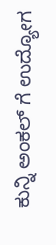ಕುನ್ನಿ ಅಂಕಲ್ ‌ಗೆ ಉದ್ಯೋಗ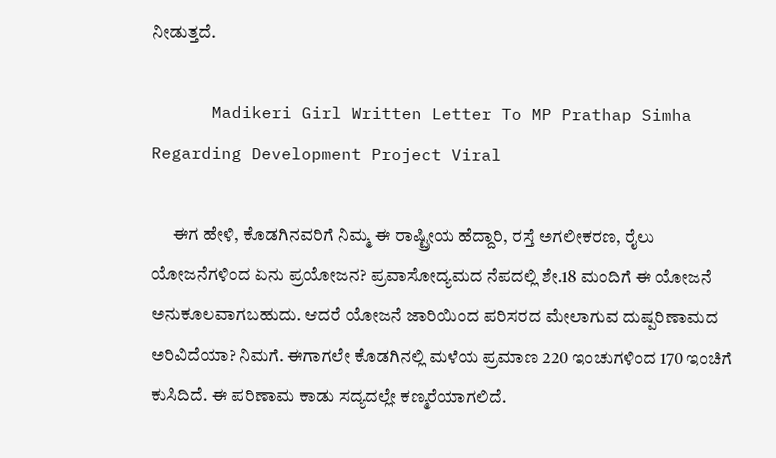ನೀಡುತ್ತದೆ.

      Madikeri Girl Written Letter To MP Prathap Simha Regarding Development Project Viral

      ಈಗ ಹೇಳಿ, ಕೊಡಗಿನವರಿಗೆ ನಿಮ್ಮ ಈ ರಾಷ್ಟ್ರೀಯ ಹೆದ್ದಾರಿ, ರಸ್ತೆ ಅಗಲೀಕರಣ, ರೈಲು ಯೋಜನೆಗಳಿಂದ ಏನು ಪ್ರಯೋಜನ? ಪ್ರವಾಸೋದ್ಯಮದ ನೆಪದಲ್ಲಿ ಶೇ.18 ಮಂದಿಗೆ ಈ ಯೋಜನೆ ಅನುಕೂಲವಾಗಬಹುದು. ಆದರೆ ಯೋಜನೆ ಜಾರಿಯಿಂದ ಪರಿಸರದ ಮೇಲಾಗುವ ದುಷ್ಪರಿಣಾಮದ ಅರಿವಿದೆಯಾ? ನಿಮಗೆ. ಈಗಾಗಲೇ ಕೊಡಗಿನಲ್ಲಿ ಮಳೆಯ ಪ್ರಮಾಣ 220 ಇಂಚುಗಳಿಂದ 170 ಇಂಚಿಗೆ ಕುಸಿದಿದೆ. ಈ ಪರಿಣಾಮ ಕಾಡು ಸದ್ಯದಲ್ಲೇ ಕಣ್ಮರೆಯಾಗಲಿದೆ.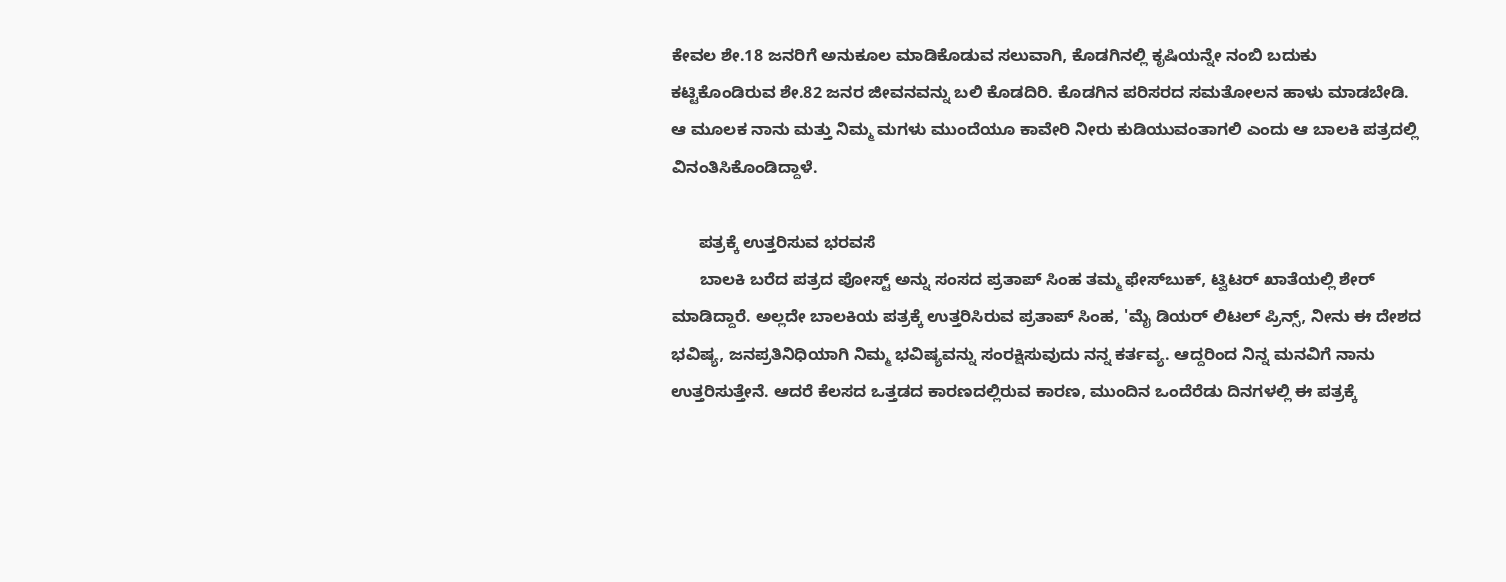ಕೇವಲ ಶೇ.18 ಜನರಿಗೆ ಅನುಕೂಲ ಮಾಡಿಕೊಡುವ ಸಲುವಾಗಿ, ಕೊಡಗಿನಲ್ಲಿ ಕೃಷಿಯನ್ನೇ ನಂಬಿ ಬದುಕು ಕಟ್ಟಿಕೊಂಡಿರುವ ಶೇ.82 ಜನರ ಜೀವನವನ್ನು ಬಲಿ ಕೊಡದಿರಿ. ಕೊಡಗಿನ ಪರಿಸರದ ಸಮತೋಲನ ಹಾಳು ಮಾಡಬೇಡಿ. ಆ ಮೂಲಕ ನಾನು ಮತ್ತು ನಿಮ್ಮ ಮಗಳು ಮುಂದೆಯೂ ಕಾವೇರಿ ನೀರು ಕುಡಿಯುವಂತಾಗಲಿ ಎಂದು ಆ ಬಾಲಕಿ ಪತ್ರದಲ್ಲಿ ವಿನಂತಿಸಿಕೊಂಡಿದ್ದಾಳೆ.

      ಪತ್ರಕ್ಕೆ ಉತ್ತರಿಸುವ ಭರವಸೆ
      ಬಾಲಕಿ ಬರೆದ ಪತ್ರದ ಪೋಸ್ಟ್ ಅನ್ನು ಸಂಸದ ಪ್ರತಾಪ್ ಸಿಂಹ ತಮ್ಮ ಫೇಸ್‌ಬುಕ್, ಟ್ವಿಟರ್ ಖಾತೆಯಲ್ಲಿ ಶೇರ್ ಮಾಡಿದ್ದಾರೆ. ಅಲ್ಲದೇ ಬಾಲಕಿಯ ಪತ್ರಕ್ಕೆ ಉತ್ತರಿಸಿರುವ ಪ್ರತಾಪ್ ಸಿಂಹ, 'ಮೈ ಡಿಯರ್ ಲಿಟಲ್ ಪ್ರಿನ್ಸ್, ನೀನು ಈ ದೇಶದ ಭವಿಷ್ಯ, ಜನಪ್ರತಿನಿಧಿಯಾಗಿ ನಿಮ್ಮ ಭವಿಷ್ಯವನ್ನು ಸಂರಕ್ಷಿಸುವುದು ನನ್ನ ಕರ್ತವ್ಯ. ಆದ್ದರಿಂದ ನಿನ್ನ ಮನವಿಗೆ ನಾನು ಉತ್ತರಿಸುತ್ತೇನೆ. ಆದರೆ ಕೆಲಸದ ಒತ್ತಡದ ಕಾರಣದಲ್ಲಿರುವ ಕಾರಣ, ಮುಂದಿನ ಒಂದೆರೆಡು ದಿನಗಳಲ್ಲಿ ಈ ಪತ್ರಕ್ಕೆ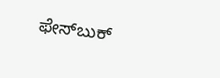ಫೇಸ್‌ಬುಕ್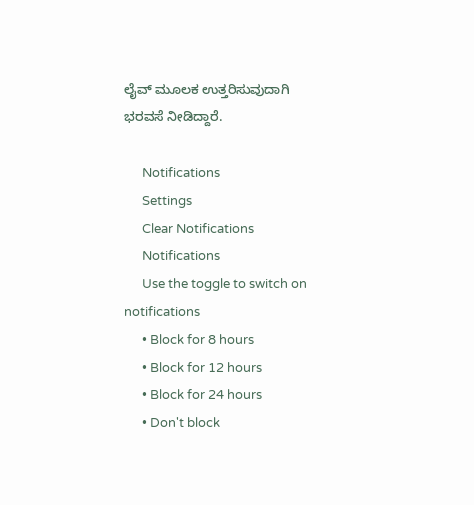ಲೈವ್ ಮೂಲಕ ಉತ್ತರಿಸುವುದಾಗಿ ಭರವಸೆ ನೀಡಿದ್ದಾರೆ.

      Notifications
      Settings
      Clear Notifications
      Notifications
      Use the toggle to switch on notifications
      • Block for 8 hours
      • Block for 12 hours
      • Block for 24 hours
      • Don't block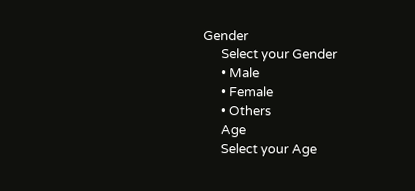Gender
      Select your Gender
      • Male
      • Female
      • Others
      Age
      Select your Age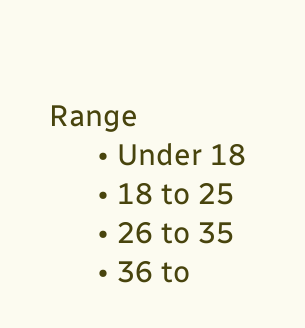Range
      • Under 18
      • 18 to 25
      • 26 to 35
      • 36 to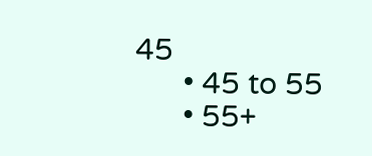45
      • 45 to 55
      • 55+